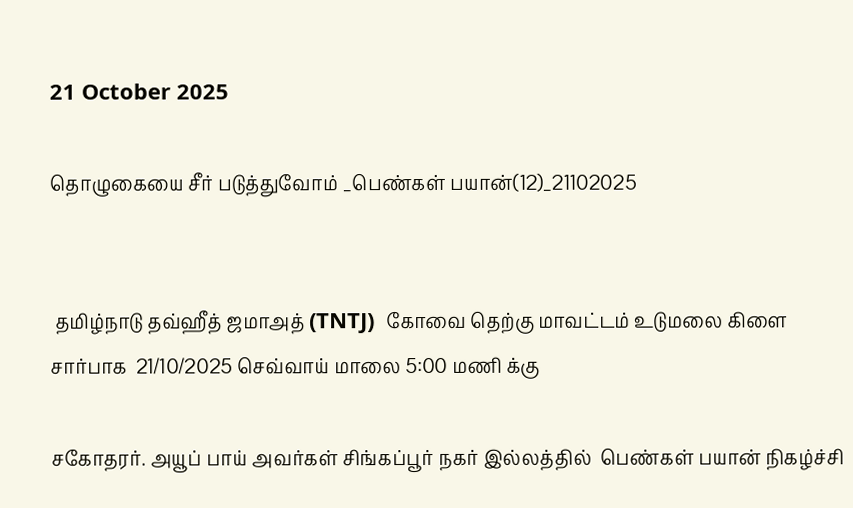21 October 2025

தொழுகையை சீர் படுத்துவோம் _பெண்கள் பயான்(12)_21102025


 தமிழ்நாடு தவ்ஹீத் ஜமாஅத் (TNTJ)  கோவை தெற்கு மாவட்டம் உடுமலை கிளை சார்பாக  21/10/2025 செவ்வாய் மாலை 5:00 மணி க்கு

சகோதரர். அயூப் பாய் அவர்கள் சிங்கப்பூர் நகர் இல்லத்தில்  பெண்கள் பயான் நிகழ்ச்சி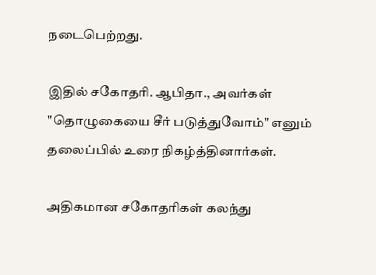நடைபெற்றது.

இதில் சகோதரி. ஆபிதா., அவர்கள்  "தொழுகையை சீர் படுத்துவோம்" எனும் தலைப்பில் உரை நிகழ்த்தினார்கள்.

அதிகமான சகோதரிகள் கலந்து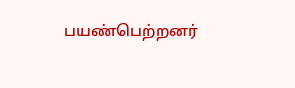பயண்பெற்றனர்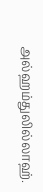அல்ஹம்துலில்லாஹ்.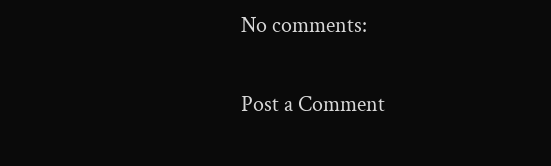No comments:

Post a Comment